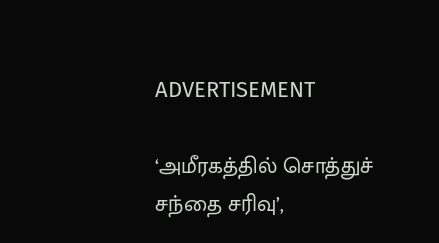ADVERTISEMENT

‘அமீரகத்தில் சொத்துச் சந்தை சரிவு’,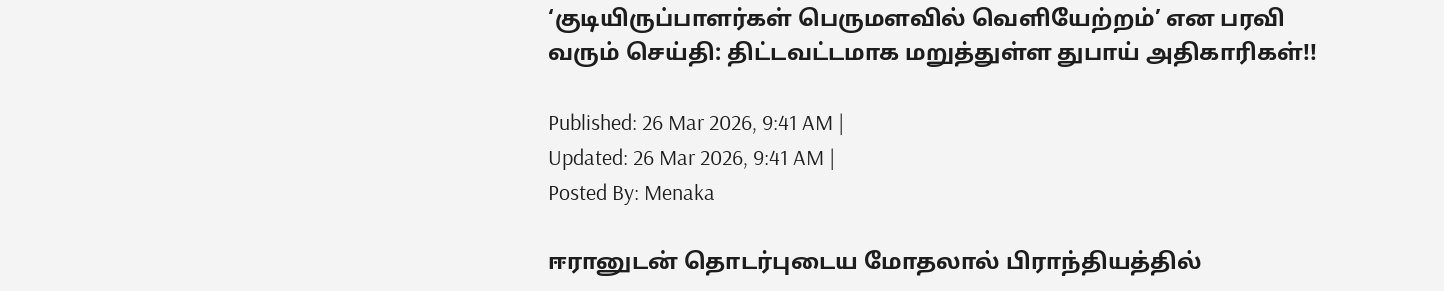‘குடியிருப்பாளர்கள் பெருமளவில் வெளியேற்றம்’ என பரவி வரும் செய்தி: திட்டவட்டமாக மறுத்துள்ள துபாய் அதிகாரிகள்!!

Published: 26 Mar 2026, 9:41 AM |
Updated: 26 Mar 2026, 9:41 AM |
Posted By: Menaka

ஈரானுடன் தொடர்புடைய மோதலால் பிராந்தியத்தில்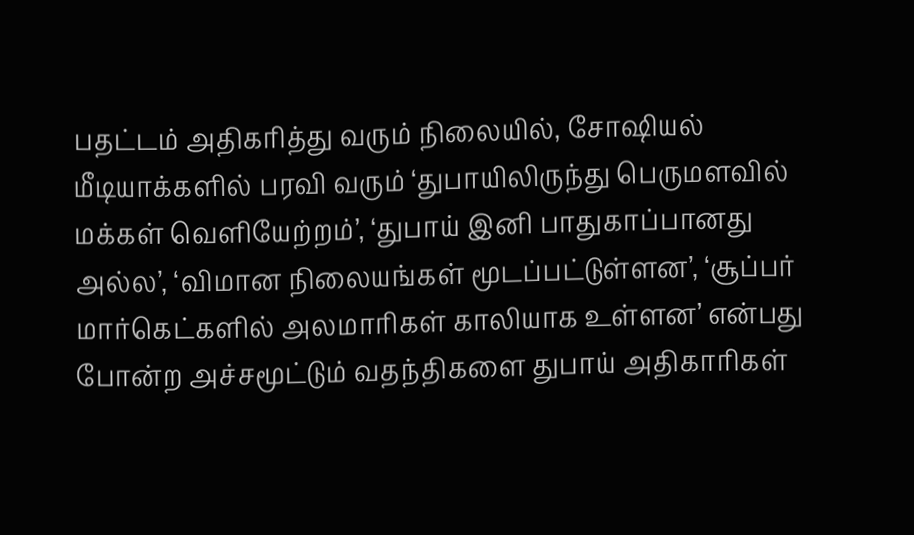பதட்டம் அதிகரித்து வரும் நிலையில், சோஷியல் மீடியாக்களில் பரவி வரும் ‘துபாயிலிருந்து பெருமளவில் மக்கள் வெளியேற்றம்’, ‘துபாய் இனி பாதுகாப்பானது அல்ல’, ‘விமான நிலையங்கள் மூடப்பட்டுள்ளன’, ‘சூப்பர் மார்கெட்களில் அலமாரிகள் காலியாக உள்ளன’ என்பது போன்ற அச்சமூட்டும் வதந்திகளை துபாய் அதிகாரிகள்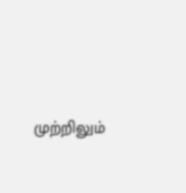முற்றிலும்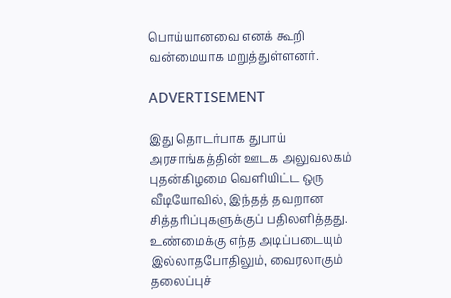பொய்யானவை எனக் கூறி வன்மையாக மறுத்துள்ளனர்.

ADVERTISEMENT

இது தொடர்பாக துபாய் அரசாங்கத்தின் ஊடக அலுவலகம் புதன்கிழமை வெளியிட்ட ஒரு வீடியோவில், இந்தத் தவறான சித்தரிப்புகளுக்குப் பதிலளித்தது. உண்மைக்கு எந்த அடிப்படையும் இல்லாதபோதிலும், வைரலாகும் தலைப்புச்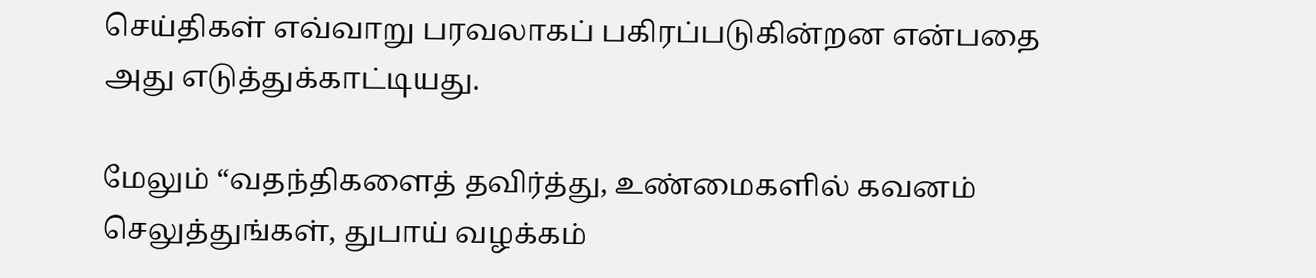செய்திகள் எவ்வாறு பரவலாகப் பகிரப்படுகின்றன என்பதை அது எடுத்துக்காட்டியது.

மேலும் “வதந்திகளைத் தவிர்த்து, உண்மைகளில் கவனம் செலுத்துங்கள், துபாய் வழக்கம்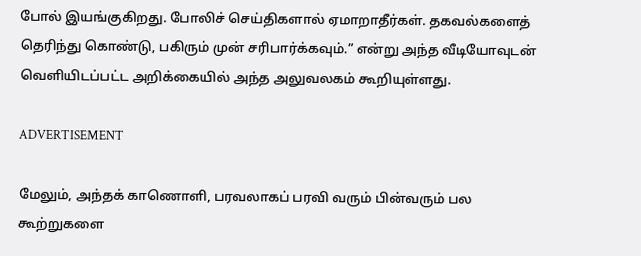போல் இயங்குகிறது. போலிச் செய்திகளால் ஏமாறாதீர்கள். தகவல்களைத் தெரிந்து கொண்டு, பகிரும் முன் சரிபார்க்கவும்.” என்று அந்த வீடியோவுடன் வெளியிடப்பட்ட அறிக்கையில் அந்த அலுவலகம் கூறியுள்ளது.

ADVERTISEMENT

மேலும், அந்தக் காணொளி, பரவலாகப் பரவி வரும் பின்வரும் பல கூற்றுகளை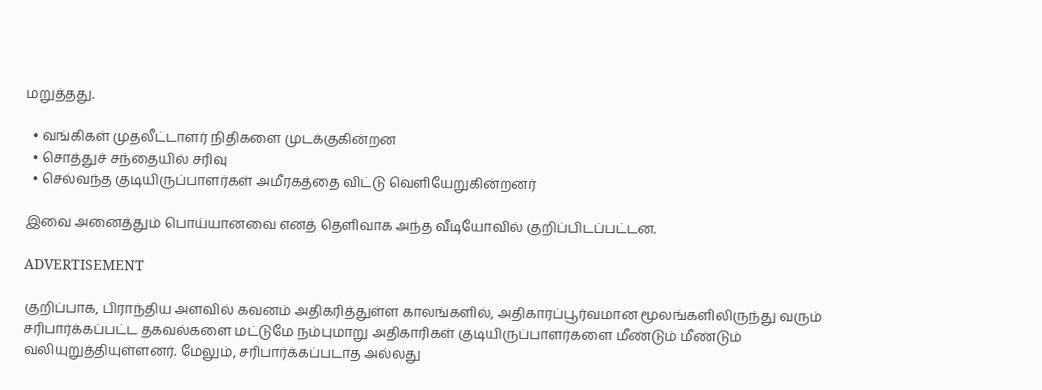மறுத்தது.

  • வங்கிகள் முதலீட்டாளர் நிதிகளை முடக்குகின்றன
  • சொத்துச் சந்தையில் சரிவு
  • செல்வந்த குடியிருப்பாளர்கள் அமீரகத்தை விட்டு வெளியேறுகின்றனர்

இவை அனைத்தும் பொய்யானவை எனத் தெளிவாக அந்த வீடியோவில் குறிப்பிடப்பட்டன.

ADVERTISEMENT

குறிப்பாக, பிராந்திய அளவில் கவனம் அதிகரித்துள்ள காலங்களில், அதிகாரப்பூர்வமான மூலங்களிலிருந்து வரும் சரிபார்க்கப்பட்ட தகவல்களை மட்டுமே நம்புமாறு அதிகாரிகள் குடியிருப்பாளர்களை மீண்டும் மீண்டும் வலியுறுத்தியுள்ளனர். மேலும், சரிபார்க்கப்படாத அல்லது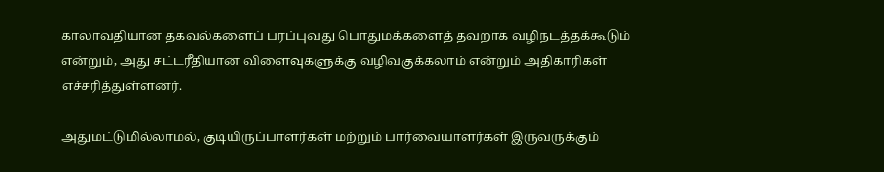காலாவதியான தகவல்களைப் பரப்புவது பொதுமக்களைத் தவறாக வழிநடத்தக்கூடும் என்றும், அது சட்டரீதியான விளைவுகளுக்கு வழிவகுக்கலாம் என்றும் அதிகாரிகள் எச்சரித்துள்ளனர்.

அதுமட்டுமில்லாமல், குடியிருப்பாளர்கள் மற்றும் பார்வையாளர்கள் இருவருக்கும்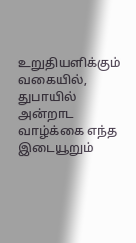உறுதியளிக்கும் வகையில், துபாயில் அன்றாட வாழ்க்கை எந்த இடையூறும்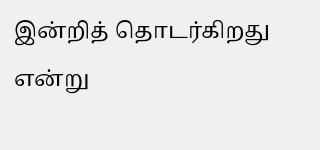இன்றித் தொடர்கிறது என்று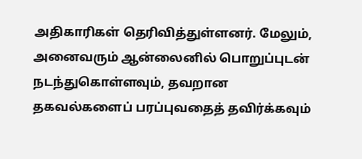அதிகாரிகள் தெரிவித்துள்ளனர். மேலும், அனைவரும் ஆன்லைனில் பொறுப்புடன் நடந்துகொள்ளவும், தவறான தகவல்களைப் பரப்புவதைத் தவிர்க்கவும்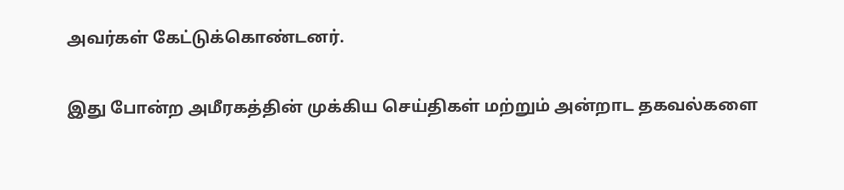அவர்கள் கேட்டுக்கொண்டனர்.

இது போன்ற அமீரகத்தின் முக்கிய செய்திகள் மற்றும் அன்றாட தகவல்களை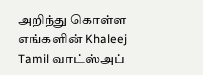அறிந்து கொள்ள எங்களின் Khaleej Tamil வாட்ஸ்அப்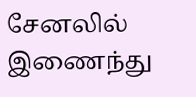சேனலில் இணைந்து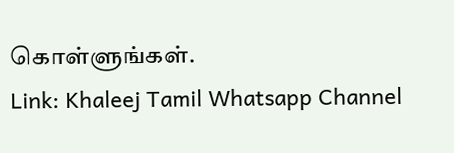கொள்ளுங்கள்.
Link: Khaleej Tamil Whatsapp Channel